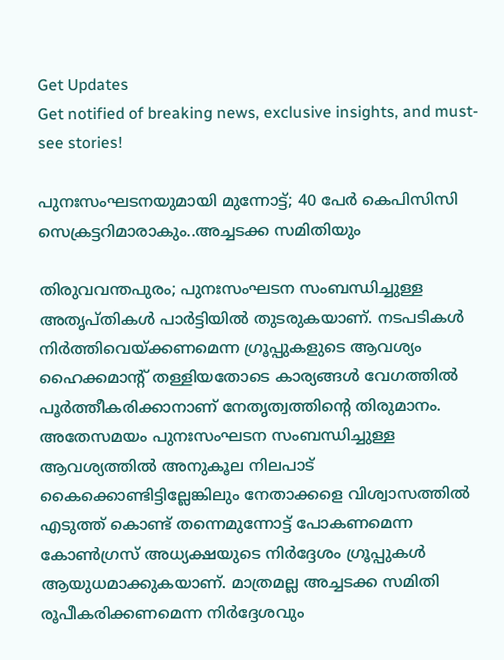Get Updates
Get notified of breaking news, exclusive insights, and must-see stories!

പുനഃസംഘടനയുമായി മുന്നോട്ട്; 40 പേർ കെപിസിസി സെക്രട്ടറിമാരാകും..അച്ചടക്ക സമിതിയും

തിരുവവന്തപുരം; പുനഃസംഘടന സംബന്ധിച്ചുള്ള അതൃപ്തികൾ പാർട്ടിയിൽ തുടരുകയാണ്. നടപടികൾ നിർത്തിവെയ്ക്കണമെന്ന ഗ്രൂപ്പുകളുടെ ആവശ്യം ഹൈക്കമാന്റ് തള്ളിയതോടെ കാര്യങ്ങൾ വേഗത്തിൽ പൂർത്തീകരിക്കാനാണ് നേതൃത്വത്തിന്റെ തിരുമാനം. അതേസമയം പുനഃസംഘടന സംബന്ധിച്ചുള്ള ആവശ്യത്തിൽ അനുകൂല നിലപാട് കൈക്കൊണ്ടിട്ടില്ലേങ്കിലും നേതാക്കളെ വിശ്വാസത്തിൽ എടുത്ത് കൊണ്ട് തന്നെമുന്നോട്ട് പോകണമെന്ന കോൺഗ്രസ് അധ്യക്ഷയുടെ നിർദ്ദേശം ഗ്രൂപ്പുകൾ ആയുധമാക്കുകയാണ്. മാത്രമല്ല അച്ചടക്ക സമിതി രൂപീകരിക്കണമെന്ന നിർദ്ദേശവും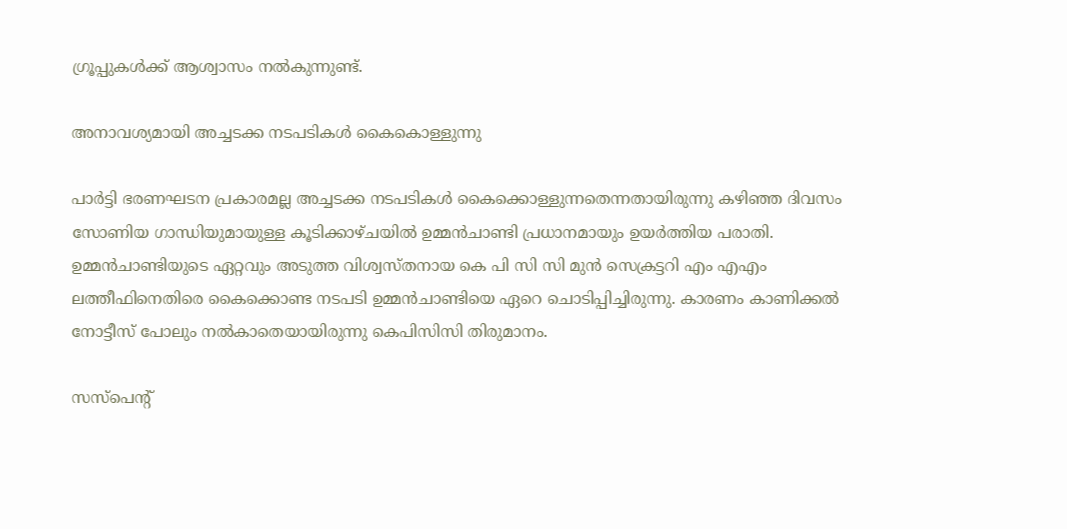ഗ്രൂപ്പുകൾക്ക് ആശ്വാസം നൽകുന്നുണ്ട്.

അനാവശ്യമായി അച്ചടക്ക നടപടികൾ കൈകൊള്ളുന്നു

പാര്‍ട്ടി ഭരണഘടന പ്രകാരമല്ല അച്ചടക്ക നടപടികൾ കൈക്കൊള്ളുന്നതെന്നതായിരുന്നു കഴിഞ്ഞ ദിവസം സോണിയ ഗാന്ധിയുമായുള്ള കൂടിക്കാഴ്ചയിൽ ഉമ്മൻചാണ്ടി പ്രധാനമായും ഉയർത്തിയ പരാതി. ഉമ്മൻചാണ്ടിയുടെ ഏറ്റവും അടുത്ത വിശ്വസ്തനായ കെ പി സി സി മുൻ സെക്രട്ടറി എം എഎം ലത്തീഫിനെതിരെ കൈക്കൊണ്ട നടപടി ഉമ്മൻചാണ്ടിയെ ഏറെ ചൊടിപ്പിച്ചിരുന്നു. കാരണം കാണിക്കൽ നോട്ടീസ് പോലും നൽകാതെയായിരുന്നു കെപിസിസി തിരുമാനം.

സസ്പെന്റ്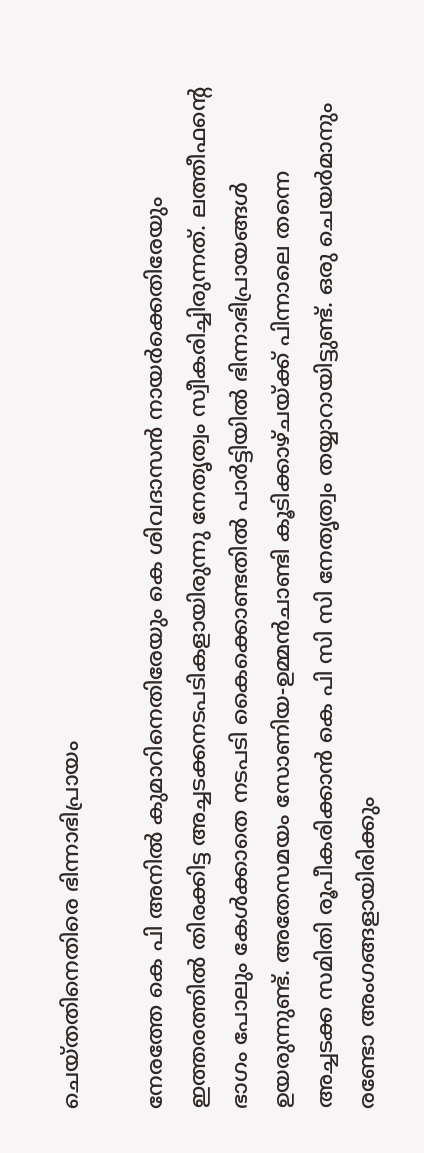ചെയ്തതിനെതിരെ ഭിന്നാഭിപ്രായം

നേരത്തേ കെ പി അനിൽ കുമാറിനെതിരേയും കെ ശിവദാസൻ നായർക്കെതിരേയും ഇത്തരത്തിൽ തിരക്കിട്ട അച്ചടക്കനടപടികളായിരുന്നു നേതൃത്വം സ്വീകരിച്ചിരുന്നത്. ലത്തീഫന്റെ ഭാഗം പോലും കേൾക്കാതെ നടപടി കൈക്കൊണ്ടതിൽ പാർട്ടിയിൽ ഭിന്നാഭിപ്രായങ്ങൾ ഉയരുന്നുണ്ട്. അതേസമയം സോണിയ-ഉമ്മൻചാണ്ടി കൂടിക്കാഴ്ചയ്ക്ക് പിന്നാലെ തന്നെ അച്ചടക്ക സമിതി രൂപീകരിക്കാൻ കെ പി സി സി നേതൃത്വം തയ്യാറായിട്ടുണ്ട്. ഒരു ചെയർമാനും രണ്ടോ അംഗങ്ങളായിരിക്കും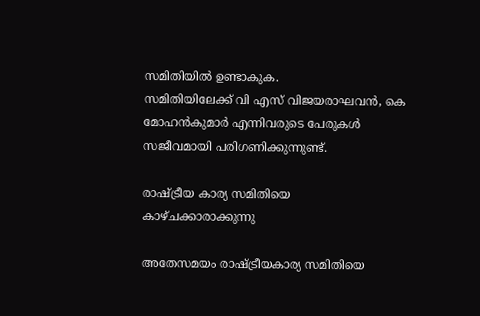സമിതിയിൽ ഉണ്ടാകുക.
സമിതിയിലേക്ക് വി എസ് വിജയരാഘവൻ, കെ മോഹൻകുമാർ എന്നിവരുടെ പേരുകൾ സജീവമായി പരിഗണിക്കുന്നുണ്ട്.

രാഷ്ട്രീയ കാര്യ സമിതിയെ കാഴ്ചക്കാരാക്കുന്നു

അതേസമയം രാഷ്ട്രീയകാര്യ സമിതിയെ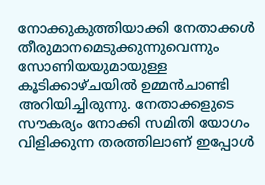നോക്കുകുത്തിയാക്കി നേതാക്കള്‍ തീരുമാനമെടുക്കുന്നുവെന്നും സോണിയയുമായുള്ള കൂടിക്കാഴ്ചയിൽ ഉമ്മൻചാണ്ടി അറിയിച്ചിരുന്നു. നേതാക്കളുടെ സൗകര്യം നോക്കി സമിതി യോഗം വിളിക്കുന്ന തരത്തിലാണ് ഇപ്പോൾ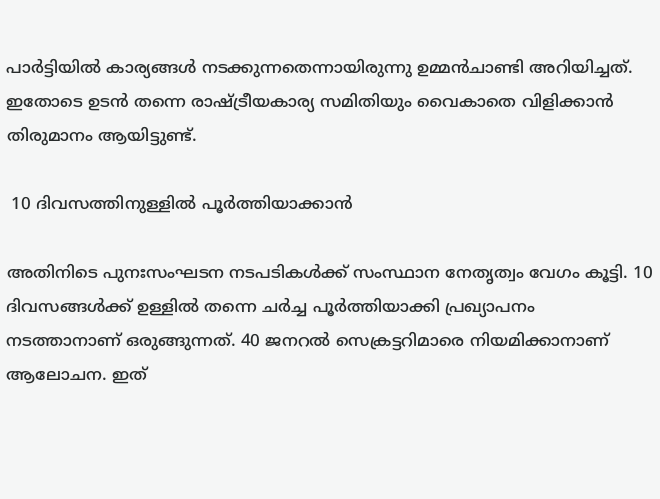പാർട്ടിയിൽ കാര്യങ്ങൾ നടക്കുന്നതെന്നായിരുന്നു ഉമ്മൻചാണ്ടി അറിയിച്ചത്. ഇതോടെ ഉടൻ തന്നെ രാഷ്ട്രീയകാര്യ സമിതിയും വൈകാതെ വിളിക്കാൻ തിരുമാനം ആയിട്ടുണ്ട്.

 10 ദിവസത്തിനുള്ളിൽ പൂർത്തിയാക്കാൻ

അതിനിടെ പുനഃസംഘടന നടപടികൾക്ക് സംസ്ഥാന നേതൃത്വം വേഗം കൂട്ടി. 10 ദിവസങ്ങൾക്ക് ഉള്ളിൽ തന്നെ ചർച്ച പൂർത്തിയാക്കി പ്രഖ്യാപനം നടത്താനാണ് ഒരുങ്ങുന്നത്. 40 ജനറൽ സെക്രട്ടറിമാരെ നിയമിക്കാനാണ് ആലോചന. ഇത്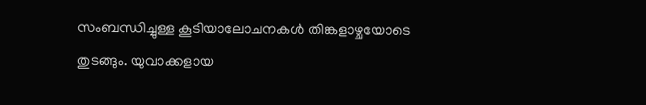സംബന്ധിച്ചുള്ള കൂടിയാലോചനകൾ തിങ്കളാഴ്ചയോടെ തുടങ്ങും. യുവാക്കളായ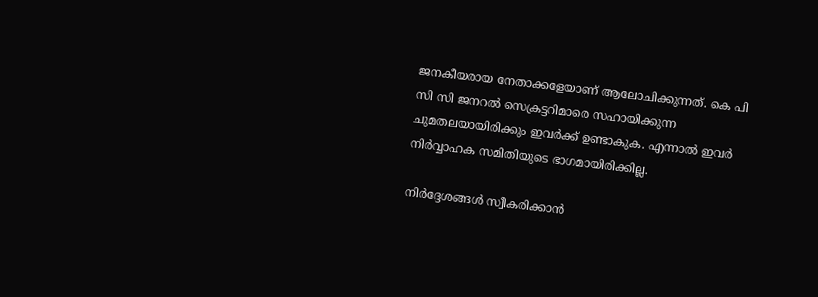ജനകീയരായ നേതാക്കളേയാണ് ആലോചിക്കുന്നത്. കെ പി സി സി ജനറൽ സെക്രട്ടറിമാരെ സഹായിക്കുന്ന ചുമതലയായിരിക്കും ഇവർക്ക് ഉണ്ടാകുക. എന്നാൽ ഇവർ നിർവ്വാഹക സമിതിയുടെ ഭാഗമായിരിക്കില്ല.

നിർദ്ദേശങ്ങൾ സ്വീകരിക്കാൻ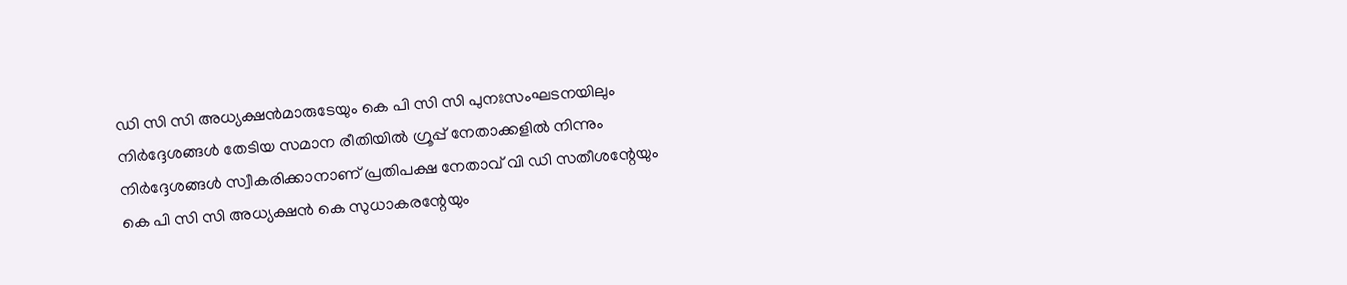ഡി സി സി അധ്യക്ഷൻമാരുടേയും കെ പി സി സി പുനഃസംഘടനയിലും നിർദ്ദേശങ്ങൾ തേടിയ സമാന രീതിയിൽ ഗ്രൂപ്പ് നേതാക്കളിൽ നിന്നും നിർദ്ദേശങ്ങൾ സ്വീകരിക്കാനാണ് പ്രതിപക്ഷ നേതാവ് വി ഡി സതീശന്റേയും കെ പി സി സി അധ്യക്ഷൻ കെ സുധാകരന്റേയും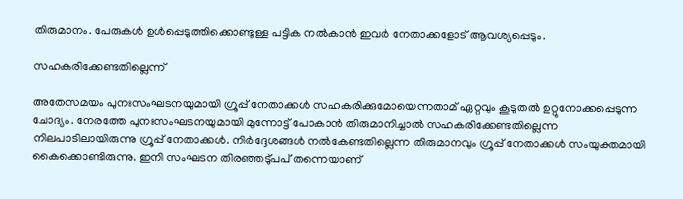തിരുമാനം. പേരുകൾ ഉൾപ്പെടുത്തിക്കൊണ്ടുള്ള പട്ടിക നൽകാൻ ഇവർ നേതാക്കളോട് ആവശ്യപ്പെടും.

സഹകരിക്കേണ്ടതില്ലെന്ന്

അതേസമയം പുനഃസംഘടനയുമായി ഗ്രൂപ്പ് നേതാക്കൾ സഹകരിക്കുമോയെന്നതാമ് ഏറ്റവും കൂടുതൽ ഉറ്റുനോക്കപ്പെടുന്ന ചോദ്യം. നേരത്തേ പുനഃസംഘടനയുമായി മുന്നോട്ട് പോകാൻ തിരുമാനിച്ചാൽ സഹകരിക്കേണ്ടതില്ലെന്ന നിലപാടിലായിരുന്നു ഗ്രൂപ്പ് നേതാക്കൾ. നിർദ്ദേശങ്ങൾ നൽകേണ്ടതില്ലെന്ന തിരുമാനവും ഗ്രൂപ്പ് നേതാക്കൾ സംയുക്തമായി കൈക്കൊണ്ടിരുന്നു. ഇനി സംഘടന തിരഞ്ഞടു്പപ് തന്നെയാണ്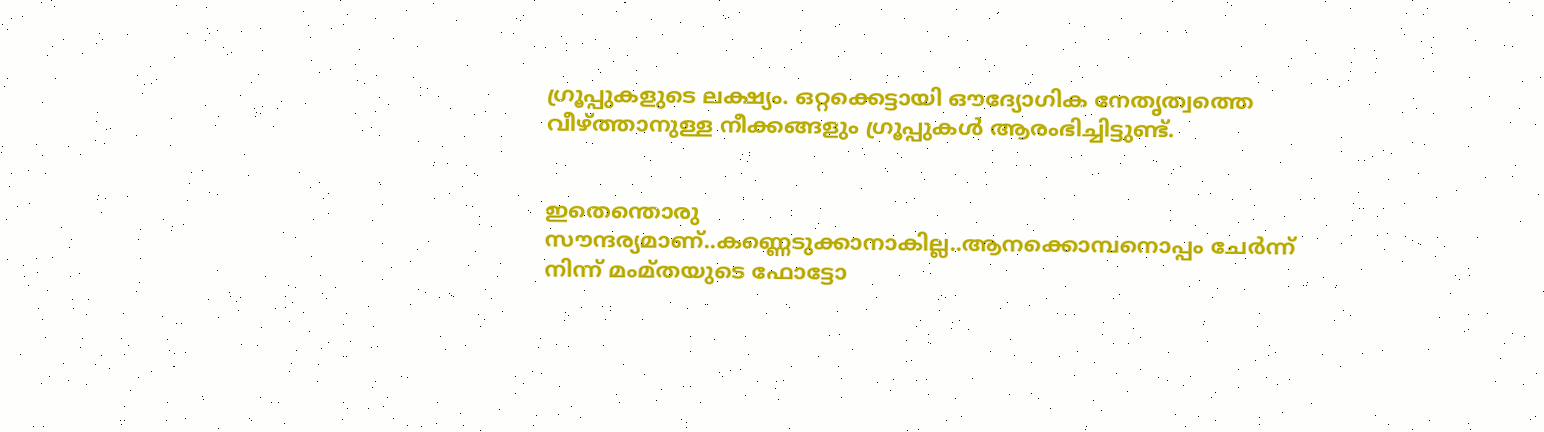ഗ്രൂപ്പുകളുടെ ലക്ഷ്യം. ഒറ്റക്കെട്ടായി ഔദ്യോഗിക നേതൃത്വത്തെ വീഴ്ത്താനുള്ള നീക്കങ്ങളും ഗ്രൂപ്പുകൾ ആരംഭിച്ചിട്ടുണ്ട്.


ഇതെന്തൊരു സൗന്ദര്യമാണ്..കണ്ണെടുക്കാനാകില്ല..ആനക്കൊമ്പനൊപ്പം ചേർന്ന് നിന്ന് മംമ്തയുടെ ഫോട്ടോ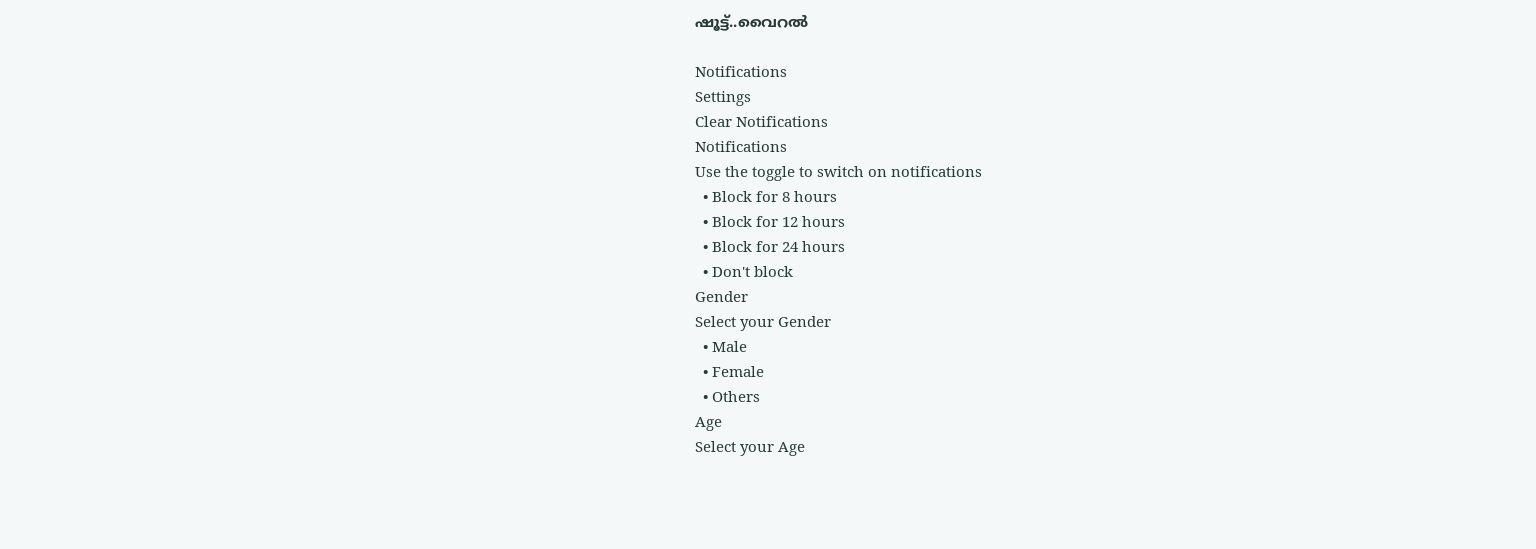ഷൂട്ട്..വൈറൽ

Notifications
Settings
Clear Notifications
Notifications
Use the toggle to switch on notifications
  • Block for 8 hours
  • Block for 12 hours
  • Block for 24 hours
  • Don't block
Gender
Select your Gender
  • Male
  • Female
  • Others
Age
Select your Age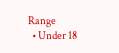Range
  • Under 18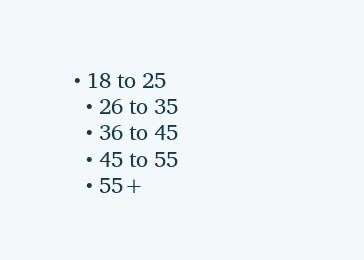• 18 to 25
  • 26 to 35
  • 36 to 45
  • 45 to 55
  • 55+